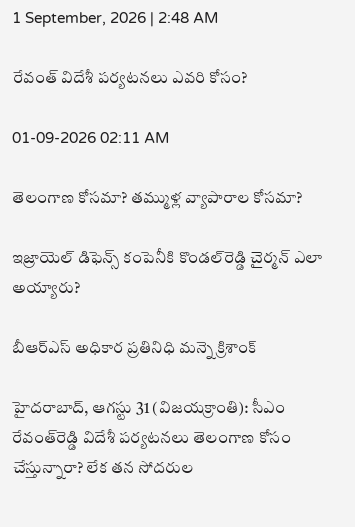1 September, 2026 | 2:48 AM

రేవంత్ విదేశీ పర్యటనలు ఎవరి కోసం?

01-09-2026 02:11 AM

తెలంగాణ కోసమా? తమ్ముళ్ల వ్యాపారాల కోసమా?

ఇజ్రాయెల్ డిఫెన్స్ కంపెనీకి కొండల్‌రెడ్డి చైర్మన్ ఎలా అయ్యారు?

బీఆర్‌ఎస్ అధికార ప్రతినిధి మన్నె క్రిశాంక్

హైదరాబాద్, ఆగస్టు 31 (విజయక్రాంతి): సీఎం రేవంత్‌రెడ్డి విదేశీ పర్యటనలు తెలంగాణ కోసం చేస్తున్నారా? లేక తన సోదరుల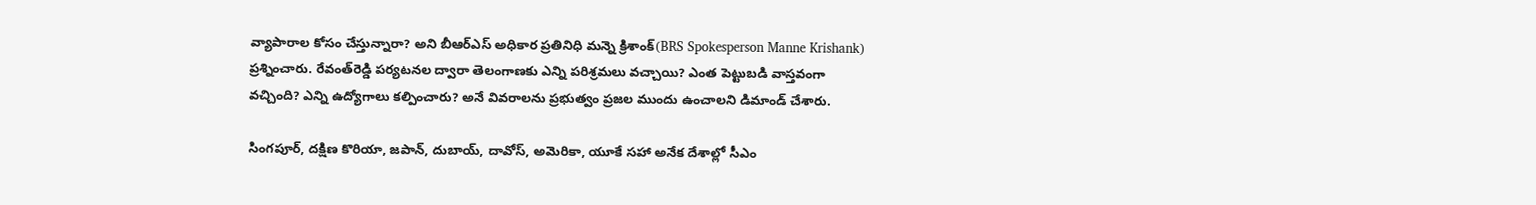వ్యాపారాల కోసం చేస్తున్నారా? అని బీఆర్‌ఎస్ అధికార ప్రతినిధి మన్నె క్రిశాంక్(BRS Spokesperson Manne Krishank) ప్రశ్నించారు. రేవంత్‌రెడ్డి పర్యటనల ద్వారా తెలంగాణకు ఎన్ని పరిశ్రమలు వచ్చాయి? ఎంత పెట్టుబడి వాస్తవంగా వచ్చింది? ఎన్ని ఉద్యోగాలు కల్పించారు? అనే వివరాలను ప్రభుత్వం ప్రజల ముందు ఉంచాలని డిమాండ్ చేశారు.

సింగపూర్, దక్షిణ కొరియా, జపాన్, దుబాయ్, దావోస్, అమెరికా, యూకే సహా అనేక దేశాల్లో సీఎం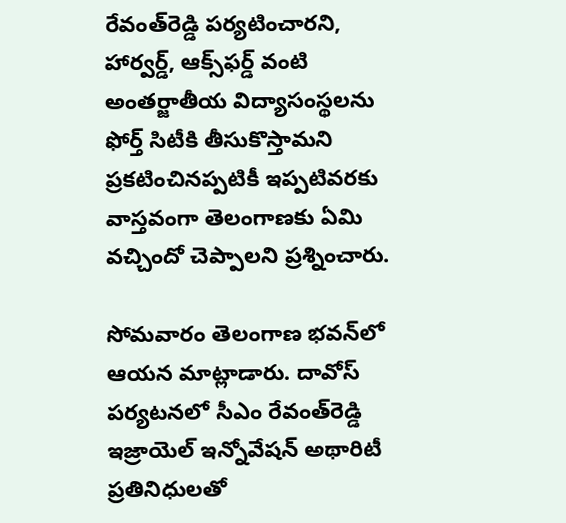రేవంత్‌రెడ్డి పర్యటించారని, హార్వర్డ్, ఆక్స్‌ఫర్డ్ వంటి అంతర్జాతీయ విద్యాసంస్థలను ఫోర్త్ సిటీకి తీసుకొస్తామని ప్రకటించినప్పటికీ ఇప్పటివరకు వాస్తవంగా తెలంగాణకు ఏమి వచ్చిందో చెప్పాలని ప్రశ్నించారు.

సోమవారం తెలంగాణ భవన్‌లో ఆయన మాట్లాడారు. దావోస్ పర్యటనలో సీఎం రేవంత్‌రెడ్డి ఇజ్రాయెల్ ఇన్నోవేషన్ అథారిటీ ప్రతినిధులతో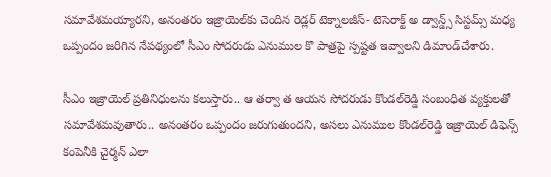సమావేశమయ్యారని, అనంతరం ఇజ్రాయెల్‌కు చెందిన రెడ్లర్ టెక్నాలజీస్- టెసెరాక్ట్ అ డ్వాన్డ్స్ సిస్టమ్స్ మధ్య ఒప్పందం జరిగిన నేపథ్యంలో సీఎం సోదరుడు ఎనుముల కొ పాత్రపై స్పష్టత ఇవ్వాలని డిమాండ్‌చేశారు.

సీఎం ఇజ్రాయెల్ ప్రతినిధులను కలుస్తారు.. ఆ తర్వా త ఆయన సోదరుడు కొండల్‌రెడ్డి సంబంధిత వ్యక్తులతో సమావేశమవుతారు.. అనంతరం ఒప్పందం జరుగుతుందని, అసలు ఎనుముల కొండల్‌రెడ్డి ఇజ్రాయెల్ డిఫెన్స్ కంపెనీకి చైర్మన్ ఎలా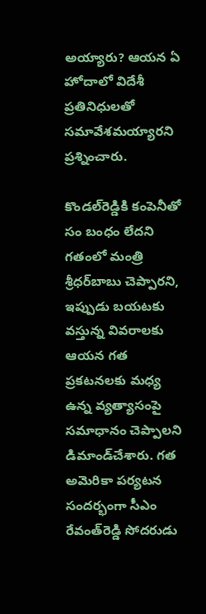అయ్యారు? ఆయన ఏ హోదాలో విదేశీ ప్రతినిధులతో సమావేశమయ్యారని ప్రశ్నించారు.

కొండల్‌రెడ్డికి కంపెనీతో సం బంధం లేదని గతంలో మంత్రి శ్రీధర్‌బాబు చెప్పారని, ఇప్పుడు బయటకు వస్తున్న వివరాలకు ఆయన గత ప్రకటనలకు మధ్య ఉన్న వ్యత్యాసంపై సమాధానం చెప్పాలని డిమాండ్‌చేశారు. గత అమెరికా పర్యటన సందర్భంగా సీఎం రేవంత్‌రెడ్డి సోదరుడు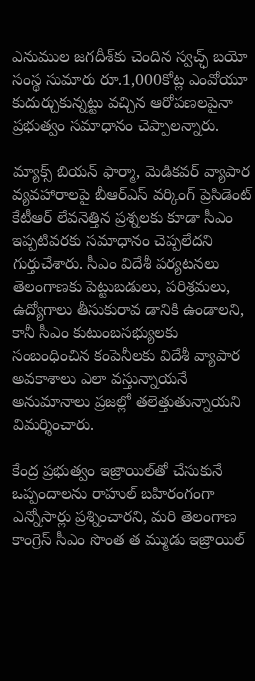ఎనుముల జగదీశ్‌కు చెందిన స్వచ్ఛ్ బయో సంస్థ సుమారు రూ.1,000కోట్ల ఎంవోయూ కుదుర్చుకున్నట్టు వచ్చిన ఆరోపణలపైనా ప్రభుత్వం సమాధానం చెప్పాలన్నారు.

మ్యాక్స్ బియన్ ఫార్మా, మెడికవర్ వ్యాపార వ్యవహారాలపై బీఆర్‌ఎస్ వర్కింగ్ ప్రెసిడెంట్ కేటీఆర్ లేవనెత్తిన ప్రశ్నలకు కూడా సీఎం ఇప్పటివరకు సమాధానం చెప్పలేదని గుర్తుచేశారు. సీఎం విదేశీ పర్యటనలు తెలంగాణకు పెట్టుబడులు, పరిశ్రమలు, ఉద్యోగాలు తీసుకురావ డానికి ఉండాలని, కానీ సీఎం కుటుంబసభ్యులకు సంబంధించిన కంపెనీలకు విదేశీ వ్యాపార అవకాశాలు ఎలా వస్తున్నాయనే అనుమానాలు ప్రజల్లో తలెత్తుతున్నాయని విమర్శించారు.

కేంద్ర ప్రభుత్వం ఇజ్రాయిల్‌తో చేసుకునే ఒప్పందాలను రాహుల్ బహిరంగంగా ఎన్నోసార్లు ప్రశ్నించారని, మరి తెలంగాణ కాంగ్రెస్ సీఎం సొంత త మ్ముడు ఇజ్రాయిల్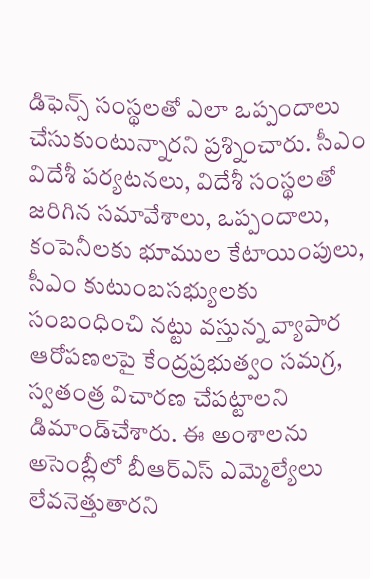డిఫెన్స్ సంస్థలతో ఎలా ఒప్పందాలు చేసుకుంటున్నారని ప్రశ్నించారు. సీఎం విదేశీ పర్యటనలు, విదేశీ సంస్థలతో జరిగిన సమావేశాలు, ఒప్పందాలు, కంపెనీలకు భూముల కేటాయింపులు, సీఎం కుటుంబసభ్యులకు సంబంధించి నట్టు వస్తున్న వ్యాపార ఆరోపణలపై కేంద్రప్రభుత్వం సమగ్ర, స్వతంత్ర విచారణ చేపట్టాలని డిమాండ్‌చేశారు. ఈ అంశాలను అసెంబ్లీలో బీఆర్‌ఎస్ ఎమ్మెల్యేలు లేవనెత్తుతారని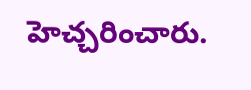హెచ్చరించారు.